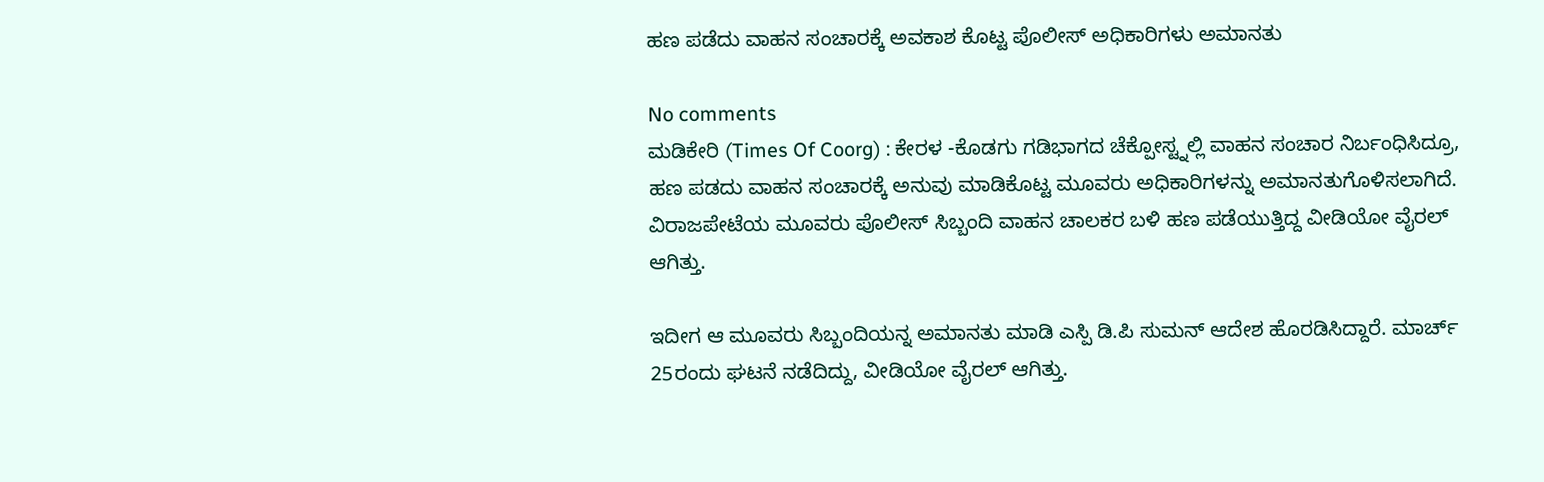ಹಣ ಪಡೆದು ವಾಹನ ಸಂಚಾರಕ್ಕೆ ಅವಕಾಶ ಕೊಟ್ಟ ಪೊಲೀಸ್ ಅಧಿಕಾರಿಗಳು ಅಮಾನತು

No comments
ಮಡಿಕೇರಿ (Times Of Coorg) : ಕೇರಳ -ಕೊಡಗು ಗಡಿಭಾಗದ ಚೆಕ್ಪೋಸ್ಟ್ನಲ್ಲಿ ವಾಹನ ಸಂಚಾರ ನಿರ್ಬಂಧಿಸಿದ್ರೂ, ಹಣ ಪಡದು ವಾಹನ ಸಂಚಾರಕ್ಕೆ ಅನುವು ಮಾಡಿಕೊಟ್ಟ ಮೂವರು ಅಧಿಕಾರಿಗಳನ್ನು ಅಮಾನತುಗೊಳಿಸಲಾಗಿದೆ. ವಿರಾಜಪೇಟೆಯ ಮೂವರು ಪೊಲೀಸ್ ಸಿಬ್ಬಂದಿ ವಾಹನ ಚಾಲಕರ ಬಳಿ ಹಣ ಪಡೆಯುತ್ತಿದ್ದ ವೀಡಿಯೋ ವೈರಲ್ ಆಗಿತ್ತು.

ಇದೀಗ ಆ ಮೂವರು ಸಿಬ್ಬಂದಿಯನ್ನ ಅಮಾನತು ಮಾಡಿ ಎಸ್ಪಿ ಡಿ.ಪಿ ಸುಮನ್ ಆದೇಶ ಹೊರಡಿಸಿದ್ದಾರೆ. ಮಾರ್ಚ್ 25ರಂದು ಘಟನೆ ನಡೆದಿದ್ದು, ವೀಡಿಯೋ ವೈರಲ್ ಆಗಿತ್ತು.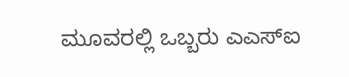ಮೂವರಲ್ಲಿ ಒಬ್ಬರು ಎಎಸ್ಐ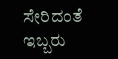ಸೇರಿದಂತೆ ಇಬ್ಬರು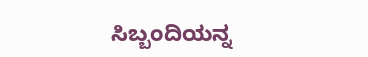ಸಿಬ್ಬಂದಿಯನ್ನ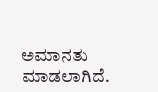ಅಮಾನತು ಮಾಡಲಾಗಿದೆ.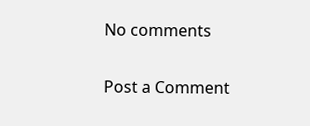No comments

Post a Comment